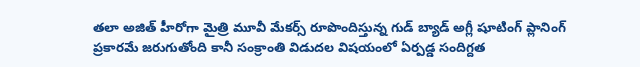తలా అజిత్ హీరోగా మైత్రి మూవీ మేకర్స్ రూపొందిస్తున్న గుడ్ బ్యాడ్ అగ్లీ షూటింగ్ ప్లానింగ్ ప్రకారమే జరుగుతోంది కానీ సంక్రాంతి విడుదల విషయంలో ఏర్పడ్డ సందిగ్దత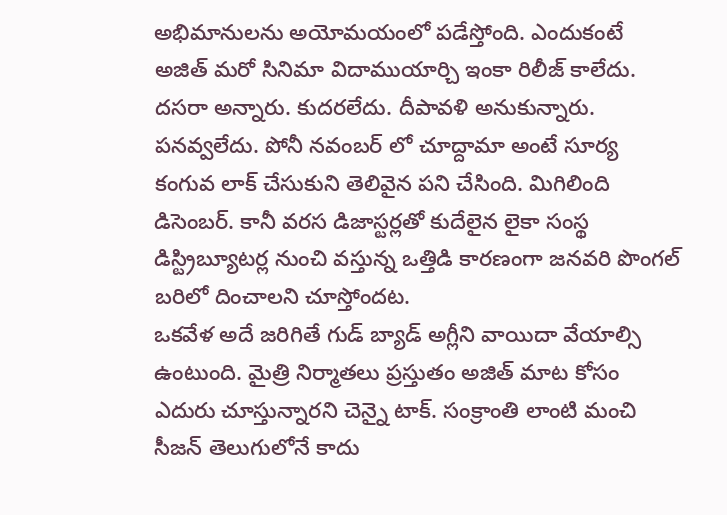అభిమానులను అయోమయంలో పడేస్తోంది. ఎందుకంటే అజిత్ మరో సినిమా విదాముయార్చి ఇంకా రిలీజ్ కాలేదు. దసరా అన్నారు. కుదరలేదు. దీపావళి అనుకున్నారు. పనవ్వలేదు. పోనీ నవంబర్ లో చూద్దామా అంటే సూర్య కంగువ లాక్ చేసుకుని తెలివైన పని చేసింది. మిగిలింది డిసెంబర్. కానీ వరస డిజాస్టర్లతో కుదేలైన లైకా సంస్థ డిస్ట్రిబ్యూటర్ల నుంచి వస్తున్న ఒత్తిడి కారణంగా జనవరి పొంగల్ బరిలో దించాలని చూస్తోందట.
ఒకవేళ అదే జరిగితే గుడ్ బ్యాడ్ అగ్లీని వాయిదా వేయాల్సి ఉంటుంది. మైత్రి నిర్మాతలు ప్రస్తుతం అజిత్ మాట కోసం ఎదురు చూస్తున్నారని చెన్నై టాక్. సంక్రాంతి లాంటి మంచి సీజన్ తెలుగులోనే కాదు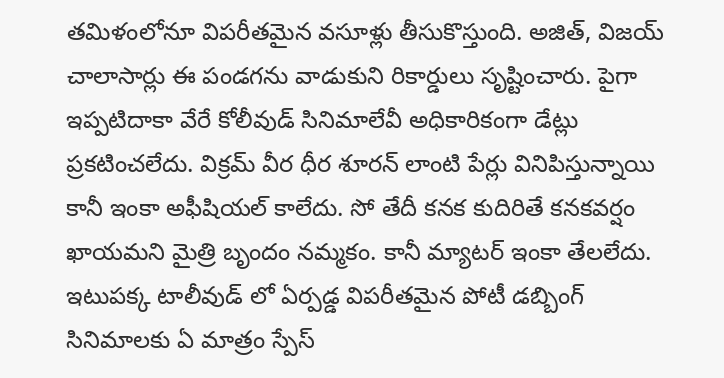తమిళంలోనూ విపరీతమైన వసూళ్లు తీసుకొస్తుంది. అజిత్, విజయ్ చాలాసార్లు ఈ పండగను వాడుకుని రికార్డులు సృష్టించారు. పైగా ఇప్పటిదాకా వేరే కోలీవుడ్ సినిమాలేవీ అధికారికంగా డేట్లు ప్రకటించలేదు. విక్రమ్ వీర ధీర శూరన్ లాంటి పేర్లు వినిపిస్తున్నాయి కానీ ఇంకా అఫీషియల్ కాలేదు. సో తేదీ కనక కుదిరితే కనకవర్షం ఖాయమని మైత్రి బృందం నమ్మకం. కానీ మ్యాటర్ ఇంకా తేలలేదు.
ఇటుపక్క టాలీవుడ్ లో ఏర్పడ్డ విపరీతమైన పోటీ డబ్బింగ్ సినిమాలకు ఏ మాత్రం స్పేస్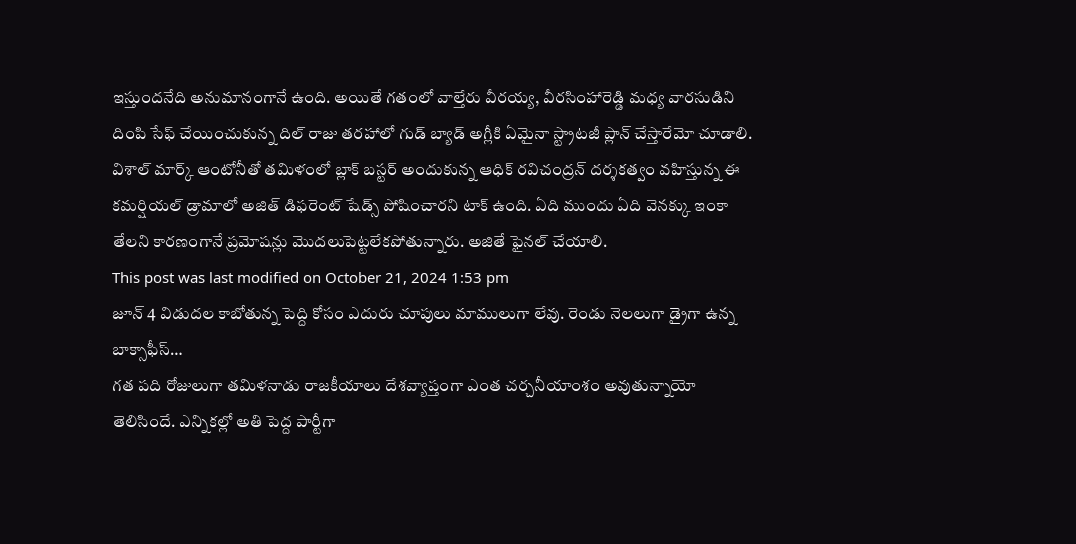ఇస్తుందనేది అనుమానంగానే ఉంది. అయితే గతంలో వాల్తేరు వీరయ్య, వీరసింహారెడ్డి మధ్య వారసుడిని దింపి సేఫ్ చేయించుకున్న దిల్ రాజు తరహాలో గుడ్ బ్యాడ్ అగ్లీకి ఏమైనా స్ట్రాటజీ ప్లాన్ చేస్తారేమో చూడాలి. విశాల్ మార్క్ ఆంటోనీతో తమిళంలో బ్లాక్ బస్టర్ అందుకున్న ఆధిక్ రవిచంద్రన్ దర్శకత్వం వహిస్తున్న ఈ కమర్షియల్ డ్రామాలో అజిత్ డిఫరెంట్ షేడ్స్ పోషించారని టాక్ ఉంది. ఏది ముందు ఏది వెనక్కు ఇంకా తేలని కారణంగానే ప్రమోషన్లు మొదలుపెట్టలేకపోతున్నారు. అజితే ఫైనల్ చేయాలి.
This post was last modified on October 21, 2024 1:53 pm
జూన్ 4 విడుదల కాబోతున్న పెద్ది కోసం ఎదురు చూపులు మాములుగా లేవు. రెండు నెలలుగా డ్రైగా ఉన్న బాక్సాఫీస్…
గత పది రోజులుగా తమిళనాడు రాజకీయాలు దేశవ్యాప్తంగా ఎంత చర్చనీయాంశం అవుతున్నాయో తెలిసిందే. ఎన్నికల్లో అతి పెద్ద పార్టీగా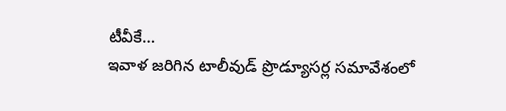టీవీకే…
ఇవాళ జరిగిన టాలీవుడ్ ప్రొడ్యూసర్ల సమావేశంలో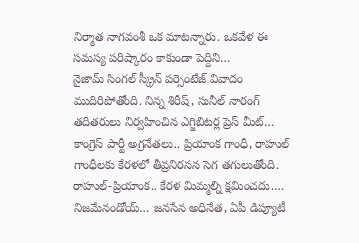నిర్మాత నాగవంశీ ఒక మాటన్నారు. ఒకవేళ ఈ సమస్య పరిష్కారం కాకుండా పెద్దిని…
నైజామ్ సింగల్ స్క్రీన్ పర్సెంటేజ్ వివాదం ముదిరిపోతోంది. నిన్న శిరీష్, సునీల్ నారంగ్ తదితరులు నిర్వహించిన ఎగ్జిబిటర్ల ప్రెస్ మీట్…
కాంగ్రెస్ పార్టీ అగ్రనేతలు.. ప్రియాంక గాంధీ, రాహుల్ గాంధీలకు కేరళలో తీవ్రనిరసన సెగ తగులుతోంది. రాహుల్-ప్రియాంక.. కేరళ మిమ్మల్ని క్షమించదు.…
నిజమేనండోయ్… జనసేన అధినేత, ఏపీ డిప్యూటీ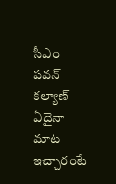సీఎం పవన్ కల్యాణ్ ఏదైనా మాట ఇచ్చారంటే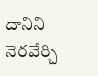దానిని నెరవేర్చి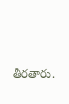తీరతారు.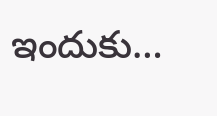ఇందుకు…